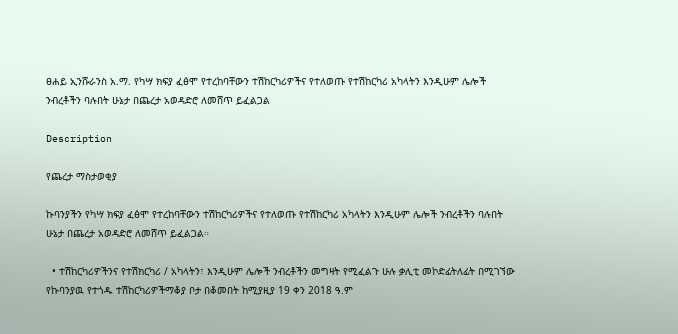ፀሐይ ኢንሹራንስ አ.ማ. የካሣ ክፍያ ፈፅሞ የተረከባቸውን ተሽከርካሪዎችና የተለወጡ የተሽከርካሪ አካላትን እንዲሁም ሌሎች ንብረቶችን ባሉበት ሁኔታ በጨረታ አወዳድሮ ለመሸጥ ይፈልጋል

Description

የጨረታ ማስታወቂያ

ኩባንያችን የካሣ ክፍያ ፈፅሞ የተረከባቸውን ተሽከርካሪዎችና የተለወጡ የተሽከርካሪ አካላትን እንዲሁም ሌሎች ንብረቶችን ባሉበት ሁኔታ በጨረታ አወዳድሮ ለመሸጥ ይፈልጋል።

  • ተሽከርካሪዎችንና የተሽክርካሪ / አካላትን፣ እንዲሁም ሌሎች ንብረቶችን መግዛት የሚፈልጉ ሁሉ ቃሊቲ መኮድፊትለፊት በሚገኘው የኩባንያዉ የተጎዱ ተሽከርካሪዎችማቆያ ቦታ በቆመበት ከሚያዚያ 19 ቀን 2018 ዓ.ም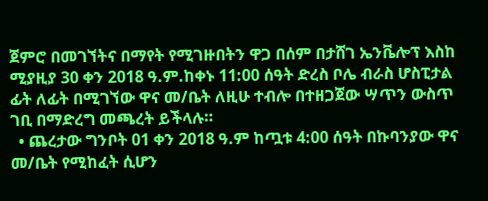ጀምሮ በመገኘትና በማየት የሚገዙበትን ዋጋ በሰም በታሸገ ኤንቬሎፕ እስከ ሚያዚያ 30 ቀን 2018 ዓ.ም.ከቀኑ 11:00 ሰዓት ድረስ ቦሌ ብራስ ሆስፒታል ፊት ለፊት በሚገኘው ዋና መ/ቤት ለዚሁ ተብሎ በተዘጋጀው ሣጥን ውስጥ ገቢ በማድረግ መጫረት ይችላሉ።
  • ጨረታው ግንቦት 01 ቀን 2018 ዓ.ም ከጧቱ 4:00 ሰዓት በኩባንያው ዋና መ/ቤት የሚከፈት ሲሆን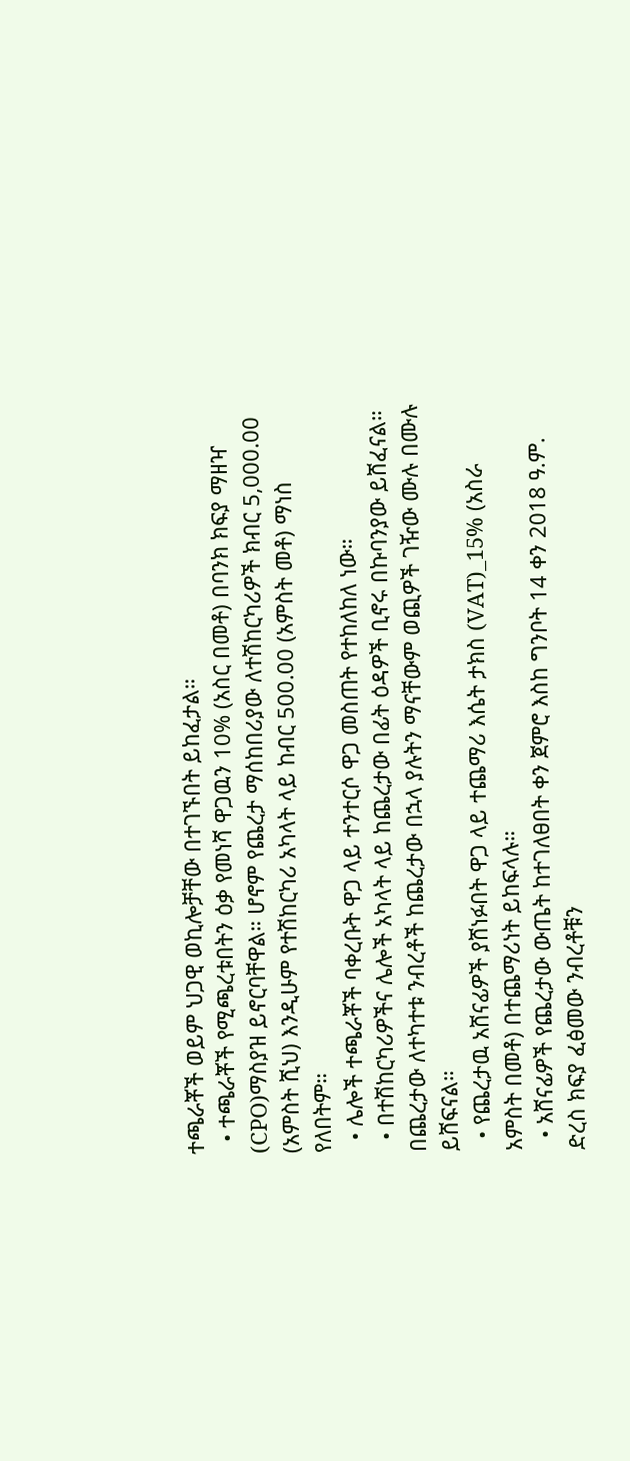ተጫራቾች ወይም ህጋዊ ወኪሎቻቸው በተገኙበት ይከፈታል።
  • ተጫራቾች የሚጫረቱበትን ዕቃ የመነሻ ዋጋዉን 10% (አስር በመቶ) በባንክ ክፍያ ማዘዣ (CPO)ማስያዝ ይኖርባቸዋል። ሆኖም የጨረታ ማሰከበሪያው ለተሽከርካሪዎች ክብር 5,000.00 (አምስት ሺህ) እንዲሁም የተሽከርካሪ አካላት ላይ ከብር 500.00 (አምስት መቶ) ማነስ የለበትም።
  • ሌሎች ተጫራቾች ባቀረቡት ዋጋ ላይ ተንተርሶ ዋጋ መስጠት የተከለከለ ነው።
  • በተሽከርካሪዎችና ሌሎች አካላት ላይ ከጨረታው በፊት ዕዳዎች ቢኖሩ በኩባንያው ይሸፈናል። በጨረታው ለተካተቱ ንብረቶች ከጨረታው በኋላ ያሉትን ማናቸውም ወጪዎች ገዥው ሙሉ በሙሉ ይሸፍናል።
  • የጨረታዉ አሸናፊዎች ያሸነፉበት ዋጋ ላይ ተጨማሪ እሴት ታክስ (VAT)_15% (አስራ አምስት በመቶ) በተጨማሪነት ይከፍላሉ።
  • አሸናፊዎች የጨረታው ውጤት ከተገለፀበት ቀን ጀምሮ እስከ ግንቦት 14 ቀን 2018 ዓ.ም. ድረስ ክፍያ ፈፅመው ንብረቶቹን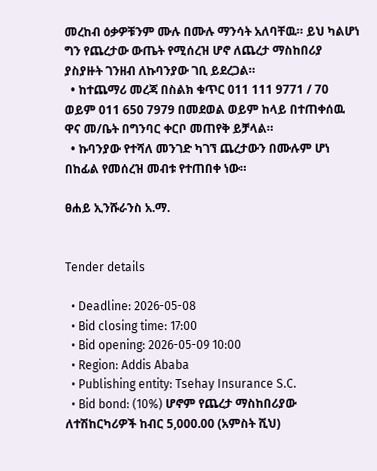መረከብ ዕቃዎቹንም ሙሉ በሙሉ ማንሳት አለባቸዉ። ይህ ካልሆነ ግን የጨረታው ውጤት የሚሰረዝ ሆኖ ለጨረታ ማስከበሪያ ያስያዙት ገንዘብ ለኩባንያው ገቢ ይደረጋል።
  • ከተጨማሪ መረጃ በስልክ ቁጥር 011 111 9771 / 70 ወይም 011 650 7979 በመደወል ወይም ከላይ በተጠቀሰዉ ዋና መ/ቤት በግንባር ቀርቦ መጠየቅ ይቻላል።
  • ኩባንያው የተሻለ መንገድ ካገኘ ጨረታውን በሙሉም ሆነ በከፊል የመሰረዝ መብቱ የተጠበቀ ነው።

ፀሐይ ኢንሹራንስ አ.ማ.


Tender details

  • Deadline: 2026-05-08
  • Bid closing time: 17:00
  • Bid opening: 2026-05-09 10:00
  • Region: Addis Ababa
  • Publishing entity: Tsehay Insurance S.C.
  • Bid bond: (10%) ሆኖም የጨረታ ማስከበሪያው ለተሽከርካሪዎች ከብር 5,000.00 (አምስት ሺህ)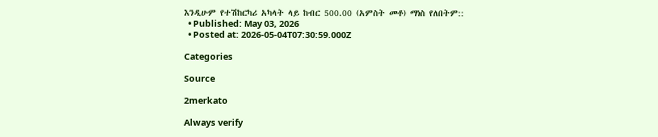እንዲሁም የተሽከርካሪ አካላት ላይ ከብር 500.00 (አምስት መቶ) ማነስ የለበትም::
  • Published: May 03, 2026
  • Posted at: 2026-05-04T07:30:59.000Z

Categories

Source

2merkato

Always verify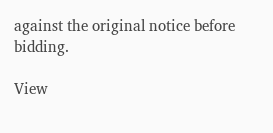against the original notice before bidding.

View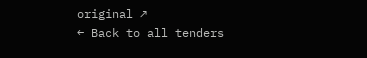original ↗
← Back to all tenders